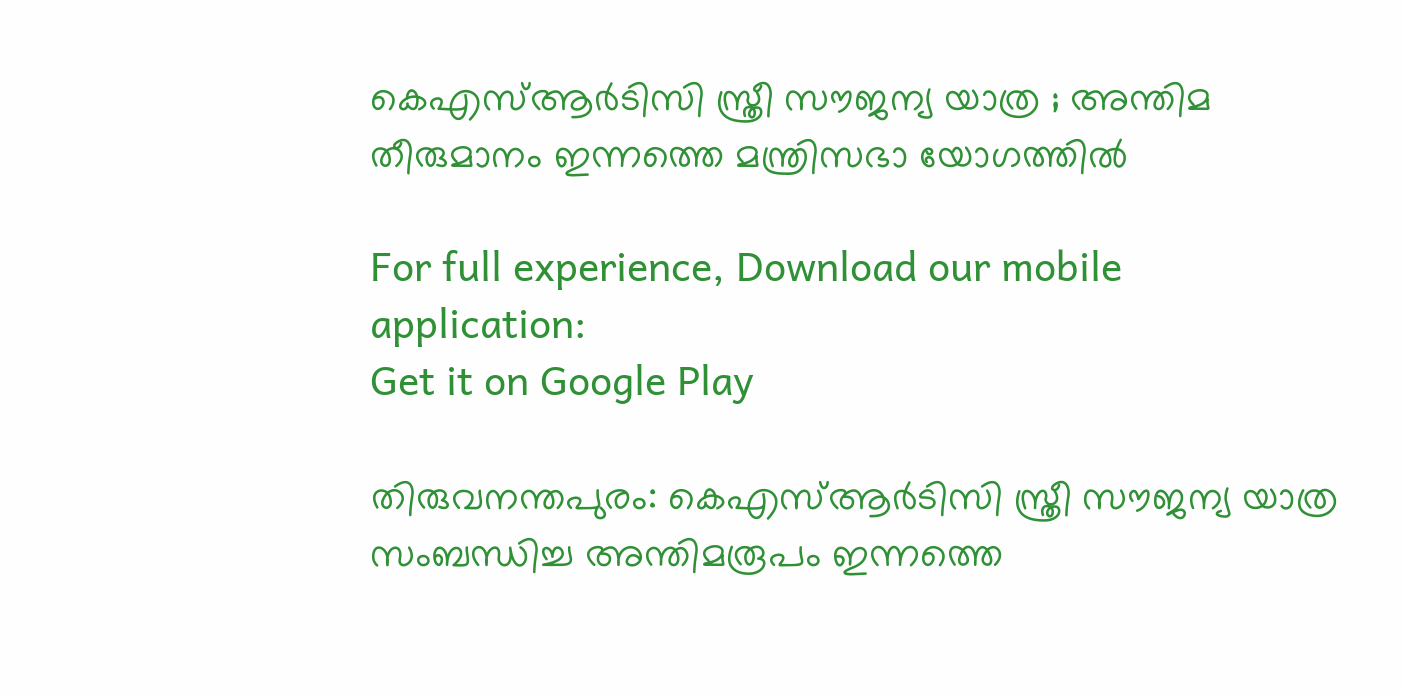കെഎസ്ആർടിസി സ്ത്രീ സൗജന്യ യാത്ര ; അന്തിമ തീരുമാനം ഇന്നത്തെ മന്ത്രിസഭാ യോഗത്തിൽ

For full experience, Download our mobile application:
Get it on Google Play

തിരുവനന്തപുരം: കെഎസ്ആർടിസി സ്ത്രീ സൗജന്യ യാത്ര സംബന്ധിച്ച അന്തിമരൂപം ഇന്നത്തെ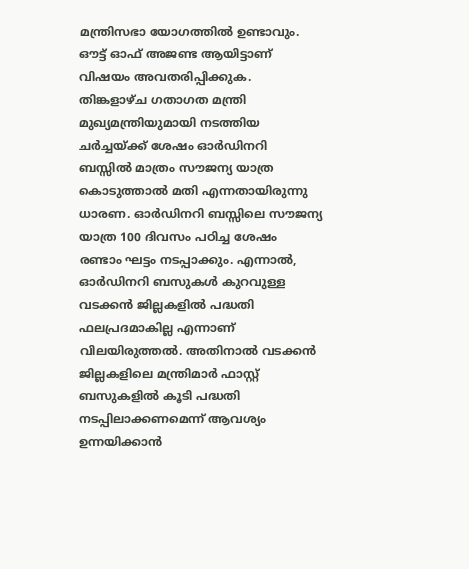മന്ത്രിസഭാ യോഗത്തിൽ ഉണ്ടാവും. ഔട്ട് ഓഫ് അജണ്ട ആയിട്ടാണ് വിഷയം അവതരിപ്പിക്കുക. തിങ്കളാഴ്ച ഗതാഗത മന്ത്രി മുഖ്യമന്ത്രിയുമായി നടത്തിയ ചർച്ചയ്ക്ക് ശേഷം ഓർഡിനറി ബസ്സിൽ മാത്രം സൗജന്യ യാത്ര കൊടുത്താൽ മതി എന്നതായിരുന്നു ധാരണ. ഓർഡിനറി ബസ്സിലെ സൗജന്യ യാത്ര 100 ദിവസം പഠിച്ച ശേഷം രണ്ടാം ഘട്ടം നടപ്പാക്കും. എന്നാൽ, ഓർഡിനറി ബസുകൾ കുറവുള്ള വടക്കൻ ജില്ലകളിൽ പദ്ധതി ഫലപ്രദമാകില്ല എന്നാണ് വിലയിരുത്തൽ. അതിനാൽ വടക്കൻ ജില്ലകളിലെ മന്ത്രിമാർ ഫാസ്റ്റ് ബസുകളിൽ കൂടി പദ്ധതി നടപ്പിലാക്കണമെന്ന് ആവശ്യം ഉന്നയിക്കാൻ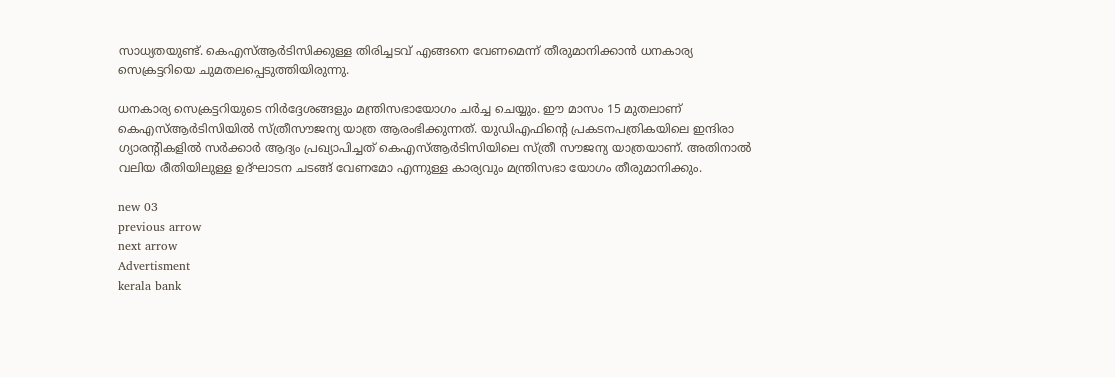സാധ്യതയുണ്ട്. കെഎസ്ആർടിസിക്കുള്ള തിരിച്ചടവ് എങ്ങനെ വേണമെന്ന് തീരുമാനിക്കാൻ ധനകാര്യ സെക്രട്ടറിയെ ചുമതലപ്പെടുത്തിയിരുന്നു.

ധനകാര്യ സെക്രട്ടറിയുടെ നിർദ്ദേശങ്ങളും മന്ത്രിസഭായോഗം ചർച്ച ചെയ്യും. ഈ മാസം 15 മുതലാണ് കെഎസ്ആർടിസിയിൽ സ്ത്രീസൗജന്യ യാത്ര ആരംഭിക്കുന്നത്. യുഡിഎഫിൻ്റെ പ്രകടനപത്രികയിലെ ഇന്ദിരാ ഗ്യാരൻ്റികളിൽ സർക്കാർ ആദ്യം പ്രഖ്യാപിച്ചത് കെഎസ്ആർടിസിയിലെ സ്ത്രീ സൗജന്യ യാത്രയാണ്. അതിനാൽ വലിയ രീതിയിലുള്ള ഉദ്ഘാടന ചടങ്ങ് വേണമോ എന്നുള്ള കാര്യവും മന്ത്രിസഭാ യോഗം തീരുമാനിക്കും.

new 03
previous arrow
next arrow
Advertisment
kerala bank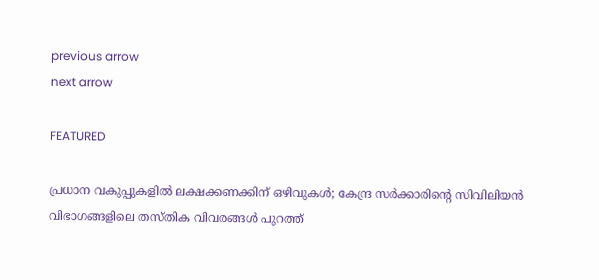previous arrow
next arrow

FEATURED

പ്രധാന വകുപ്പുകളിൽ ലക്ഷക്കണക്കിന് ഒഴിവുകൾ; കേന്ദ്ര സർക്കാരിന്റെ സിവിലിയൻ വിഭാഗങ്ങളിലെ തസ്തിക വിവരങ്ങൾ പുറത്ത്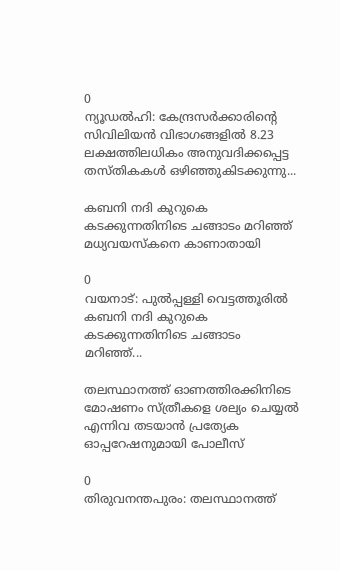0
ന്യൂഡല്‍ഹി: കേന്ദ്രസര്‍ക്കാരിന്റെ സിവിലിയന്‍ വിഭാഗങ്ങളില്‍ 8.23 ലക്ഷത്തിലധികം അനുവദിക്കപ്പെട്ട തസ്തികകള്‍ ഒഴിഞ്ഞുകിടക്കുന്നു...

കബനി നദി കുറുകെ കടക്കുന്നതിനിടെ ചങ്ങാടം മറിഞ്ഞ് മധ്യവയസ്‌കനെ കാണാതായി

0
വയനാട്: പുല്‍പ്പള്ളി വെട്ടത്തൂരില്‍ കബനി നദി കുറുകെ കടക്കുന്നതിനിടെ ചങ്ങാടം മറിഞ്ഞ്...

തലസ്ഥാനത്ത് ഓണത്തിരക്കിനിടെ മോഷണം സ്ത്രീകളെ ശല്യം ചെയ്യൽ എന്നിവ തടയാൻ പ്രത്യേക ഓപ്പറേഷനുമായി പോലീസ്

0
തിരുവനന്തപുരം: തലസ്ഥാനത്ത്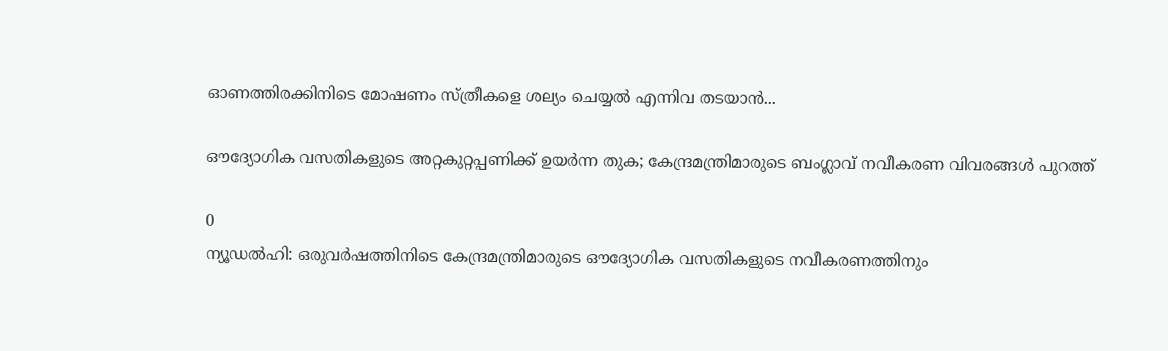ഓണത്തിരക്കിനിടെ മോഷണം സ്ത്രീകളെ ശല്യം ചെയ്യൽ എന്നിവ തടയാൻ...

ഔദ്യോഗിക വസതികളുടെ അറ്റകുറ്റപ്പണിക്ക് ഉയർന്ന തുക; കേന്ദ്രമന്ത്രിമാരുടെ ബംഗ്ലാവ് നവീകരണ വിവരങ്ങൾ പുറത്ത്

0
ന്യൂഡൽഹി: ഒരുവർഷത്തിനിടെ കേന്ദ്രമന്ത്രിമാരുടെ ഔദ്യോഗിക വസതികളുടെ നവീകരണത്തിനും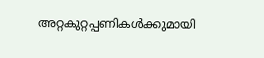അറ്റകുറ്റപ്പണികൾക്കുമായി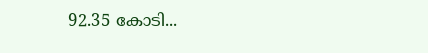92.35 കോടി...